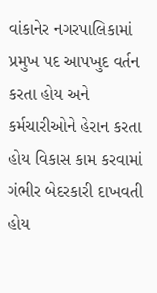વાંકાનેર નગરપાલિકામાં પ્રમુખ પદ આપખુદ વર્તન કરતા હોય અને કર્મચારીઓને હેરાન કરતા હોય વિકાસ કામ કરવામાં ગંભીર બેદરકારી દાખવતી હોય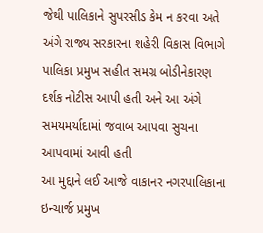જેથી પાલિકાને સુપરસીડ કેમ ન કરવા અતે અંગે રાજ્ય સરકારના શહેરી વિકાસ વિભાગે પાલિકા પ્રમુખ સહીત સમગ્ર બોડીનેકારણ દર્શક નોટીસ આપી હતી અને આ અંગે સમયમર્યાદામાં જવાબ આપવા સુચના આપવામાં આવી હતી
આ મુદ્દાને લઈ આજે વાકાનર નગરપાલિકાના ઇન્ચાર્જ પ્રમુખ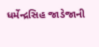ધર્મેન્દ્રસિહ જાડેજાની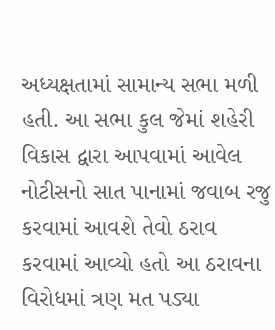અધ્યક્ષતામાં સામાન્ય સભા મળી હતી. આ સભા કુલ જેમાં શહેરી વિકાસ દ્વારા આપવામાં આવેલ નોટીસનો સાત પાનામાં જવાબ રજુ કરવામાં આવશે તેવો ઠરાવ કરવામાં આવ્યો હતો આ ઠરાવના વિરોધમાં ત્રણ મત પડ્યા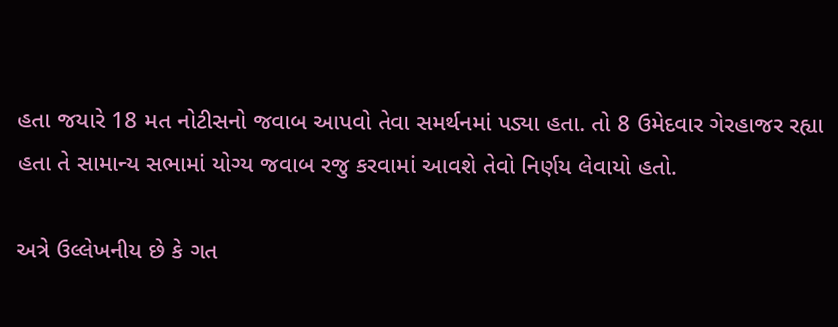હતા જયારે 18 મત નોટીસનો જવાબ આપવો તેવા સમર્થનમાં પડ્યા હતા. તો 8 ઉમેદવાર ગેરહાજર રહ્યા હતા તે સામાન્ય સભામાં યોગ્ય જવાબ રજુ કરવામાં આવશે તેવો નિર્ણય લેવાયો હતો.

અત્રે ઉલ્લેખનીય છે કે ગત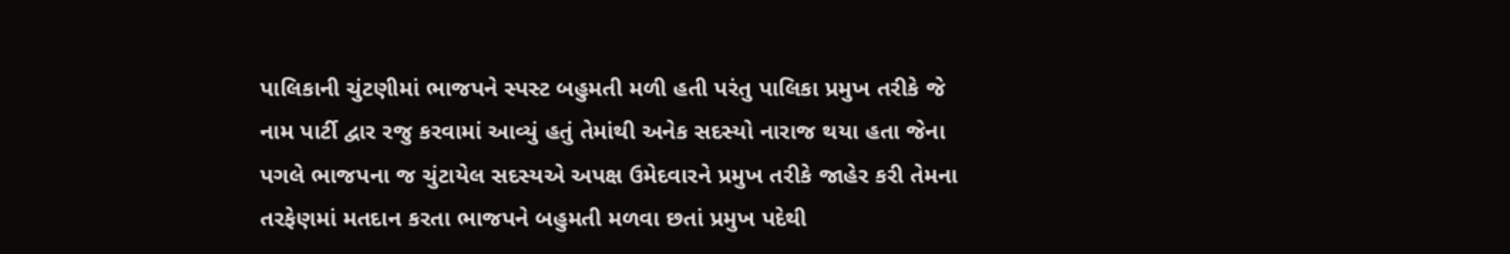પાલિકાની ચુંટણીમાં ભાજપને સ્પસ્ટ બહુમતી મળી હતી પરંતુ પાલિકા પ્રમુખ તરીકે જે નામ પાર્ટી દ્વાર રજુ કરવામાં આવ્યું હતું તેમાંથી અનેક સદસ્યો નારાજ થયા હતા જેના પગલે ભાજપના જ ચુંટાયેલ સદસ્યએ અપક્ષ ઉમેદવારને પ્રમુખ તરીકે જાહેર કરી તેમના તરફેણમાં મતદાન કરતા ભાજપને બહુમતી મળવા છતાં પ્રમુખ પદેથી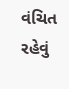વંચિત રહેવું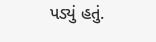પડ્યું હતું.